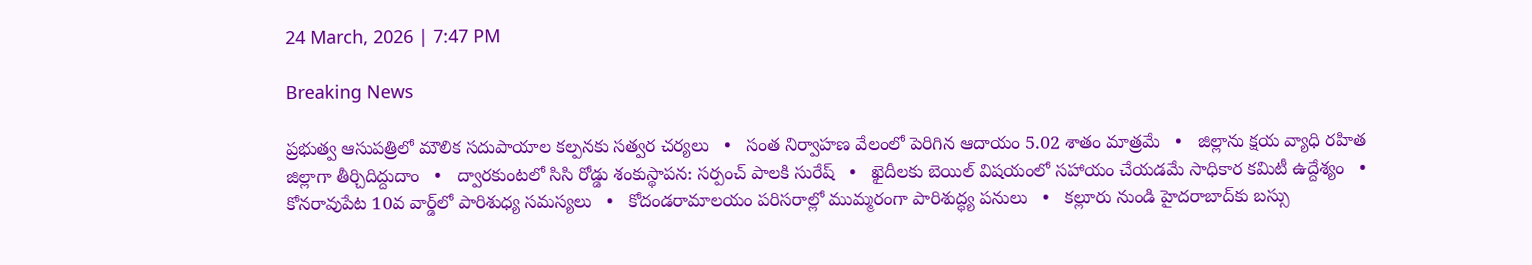24 March, 2026 | 7:47 PM

Breaking News

ప్రభుత్వ ఆసుపత్రిలో మౌలిక సదుపాయాల కల్పనకు సత్వర చర్యలు   •   సంత నిర్వాహణ వేలంలో పెరిగిన ఆదాయం 5.02 శాతం మాత్రమే   •   జిల్లాను క్షయ వ్యాధి రహిత జిల్లాగా తీర్చిదిద్దుదాం   •   ద్వారకుంటలో సిసి రోడ్డు శంకుస్థాపన: సర్పంచ్ పాలకి సురేష్   •   ఖైదీలకు బెయిల్ విషయంలో సహాయం చేయడమే సాధికార కమిటీ ఉద్దేశ్యం   •   కోనరావుపేట 10వ వార్డ్‌లో పారిశుధ్య సమస్యలు   •   కోదండరామాలయం పరిసరాల్లో ముమ్మరంగా పారిశుద్ధ్య పనులు   •   కల్లూరు నుండి హైదరాబాద్‌కు బస్సు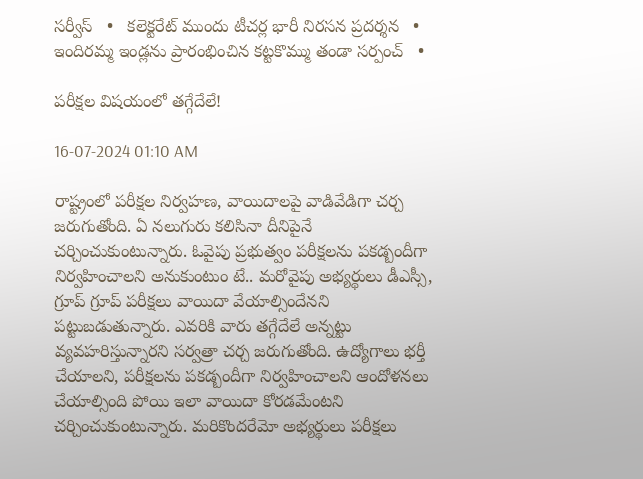సర్వీస్   •   కలెక్టరేట్ ముందు టీచర్ల భారీ నిరసన ప్రదర్శన   •   ఇందిరమ్మ ఇండ్లను ప్రారంభించిన కట్టకొమ్ము తండా సర్పంచ్   •

పరీక్షల విషయంలో తగ్గేదేలే!

16-07-2024 01:10 AM

రాష్ట్రంలో పరీక్షల నిర్వహణ, వాయిదాలపై వాడివేడిగా చర్చ జరుగుతోంది. ఏ నలుగురు కలిసినా దీనిపైనే చర్చించుకుంటున్నారు. ఓవైపు ప్రభుత్వం పరీక్షలను పకడ్బందీగా నిర్వహించాలని అనుకుంటుం టే.. మరోవైపు అభ్యర్థులు డీఎస్సీ, గ్రూప్ గ్రూప్ పరీక్షలు వాయిదా వేయాల్సిందేనని పట్టుబడుతున్నారు. ఎవరికి వారు తగ్గేదేలే అన్నట్టు వ్యవహరిస్తున్నారని సర్వత్రా చర్చ జరుగుతోంది. ఉద్యోగాలు భర్తీ చేయాలని, పరీక్షలను పకడ్బందీగా నిర్వహించాలని ఆందోళనలు చేయాల్సింది పోయి ఇలా వాయిదా కోరడమేంటని చర్చించుకుంటున్నారు. మరికొందరేమో అభ్యర్థులు పరీక్షలు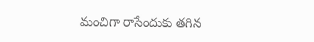మంచిగా రాసేందుకు తగిన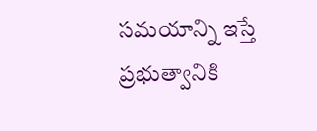సమయాన్ని ఇస్తే ప్రభుత్వానికి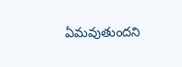ఏమవుతుందని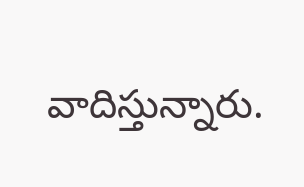వాదిస్తున్నారు.